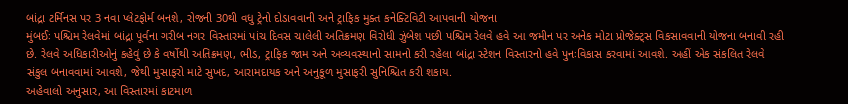બાંદ્રા ટર્મિનસ પર 3 નવા પ્લેટફોર્મ બનશે, રોજની 30થી વધુ ટ્રેનો દોડાવવાની અને ટ્રાફિક મુક્ત કનેક્ટિવિટી આપવાની યોજના
મુંબઈઃ પશ્ચિમ રેલવેમાં બાંદ્રા પૂર્વના ગરીબ નગર વિસ્તારમાં પાંચ દિવસ ચાલેલી અતિક્રમણ વિરોધી ઝુંબેશ પછી પશ્ચિમ રેલવે હવે આ જમીન પર અનેક મોટા પ્રોજેક્ટ્સ વિકસાવવાની યોજના બનાવી રહી છે. રેલવે અધિકારીઓનું કહેવું છે કે વર્ષોથી અતિક્રમણ, ભીડ, ટ્રાફિક જામ અને અવ્યવસ્થાનો સામનો કરી રહેલા બાંદ્રા સ્ટેશન વિસ્તારનો હવે પુનઃવિકાસ કરવામાં આવશે. અહીં એક સંકલિત રેલવે સંકુલ બનાવવામાં આવશે, જેથી મુસાફરો માટે સુખદ, આરામદાયક અને અનુકૂળ મુસાફરી સુનિશ્ચિત કરી શકાય.
અહેવાલો અનુસાર, આ વિસ્તારમાં કાટમાળ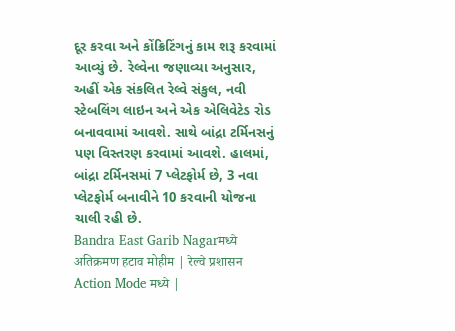દૂર કરવા અને કોંક્રિટિંગનું કામ શરૂ કરવામાં આવ્યું છે. રેલ્વેના જણાવ્યા અનુસાર, અહીં એક સંકલિત રેલ્વે સંકુલ, નવી સ્ટેબલિંગ લાઇન અને એક એલિવેટેડ રોડ બનાવવામાં આવશે. સાથે બાંદ્રા ટર્મિનસનું પણ વિસ્તરણ કરવામાં આવશે. હાલમાં, બાંદ્રા ટર્મિનસમાં 7 પ્લેટફોર્મ છે, 3 નવા પ્લેટફોર્મ બનાવીને 10 કરવાની યોજના ચાલી રહી છે.
Bandra East Garib Nagarमध्ये अतिक्रमण हटाव मोहीम | रेल्वे प्रशासन Action Mode मध्ये |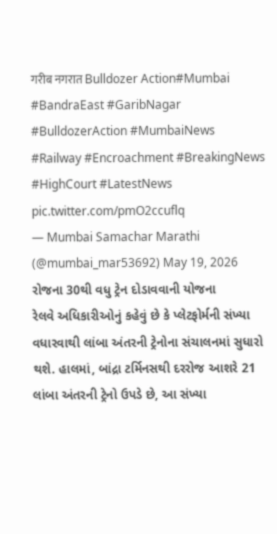गरीब नगरात Bulldozer Action#Mumbai #BandraEast #GaribNagar #BulldozerAction #MumbaiNews #Railway #Encroachment #BreakingNews #HighCourt #LatestNews pic.twitter.com/pmO2ccuflq
— Mumbai Samachar Marathi (@mumbai_mar53692) May 19, 2026
રોજના 30થી વધુ ટ્રેન દોડાવવાની યોજના
રેલવે અધિકારીઓનું કહેવું છે કે પ્લેટફોર્મની સંખ્યા વધારવાથી લાંબા અંતરની ટ્રેનોના સંચાલનમાં સુધારો થશે. હાલમાં, બાંદ્રા ટર્મિનસથી દરરોજ આશરે 21 લાંબા અંતરની ટ્રેનો ઉપડે છે, આ સંખ્યા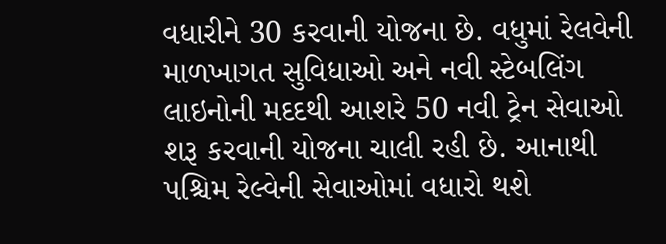વધારીને 30 કરવાની યોજના છે. વધુમાં રેલવેની માળખાગત સુવિધાઓ અને નવી સ્ટેબલિંગ લાઇનોની મદદથી આશરે 50 નવી ટ્રેન સેવાઓ શરૂ કરવાની યોજના ચાલી રહી છે. આનાથી પશ્ચિમ રેલ્વેની સેવાઓમાં વધારો થશે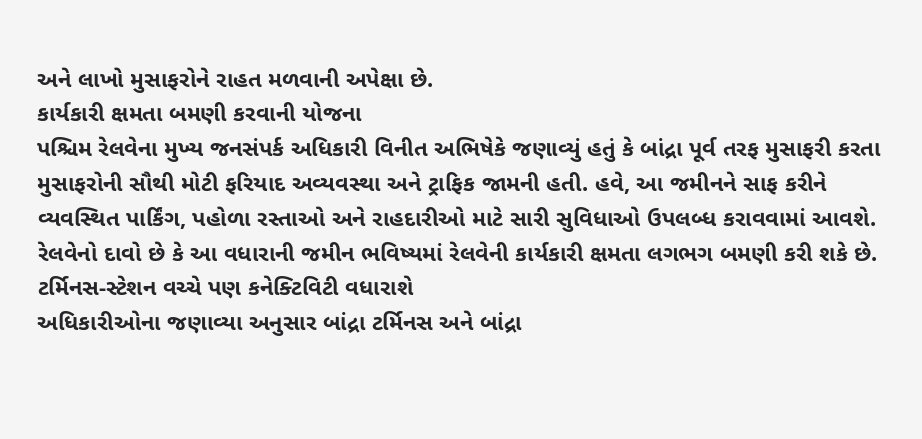અને લાખો મુસાફરોને રાહત મળવાની અપેક્ષા છે.
કાર્યકારી ક્ષમતા બમણી કરવાની યોજના
પશ્ચિમ રેલવેના મુખ્ય જનસંપર્ક અધિકારી વિનીત અભિષેકે જણાવ્યું હતું કે બાંદ્રા પૂર્વ તરફ મુસાફરી કરતા મુસાફરોની સૌથી મોટી ફરિયાદ અવ્યવસ્થા અને ટ્રાફિક જામની હતી. હવે, આ જમીનને સાફ કરીને વ્યવસ્થિત પાર્કિંગ, પહોળા રસ્તાઓ અને રાહદારીઓ માટે સારી સુવિધાઓ ઉપલબ્ધ કરાવવામાં આવશે. રેલવેનો દાવો છે કે આ વધારાની જમીન ભવિષ્યમાં રેલવેની કાર્યકારી ક્ષમતા લગભગ બમણી કરી શકે છે.
ટર્મિનસ-સ્ટેશન વચ્ચે પણ કનેક્ટિવિટી વધારાશે
અધિકારીઓના જણાવ્યા અનુસાર બાંદ્રા ટર્મિનસ અને બાંદ્રા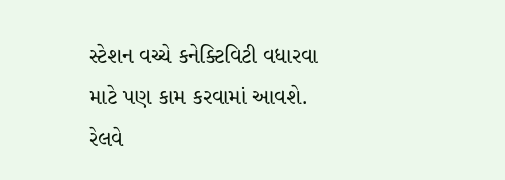સ્ટેશન વચ્ચે કનેક્ટિવિટી વધારવા માટે પણ કામ કરવામાં આવશે. રેલવે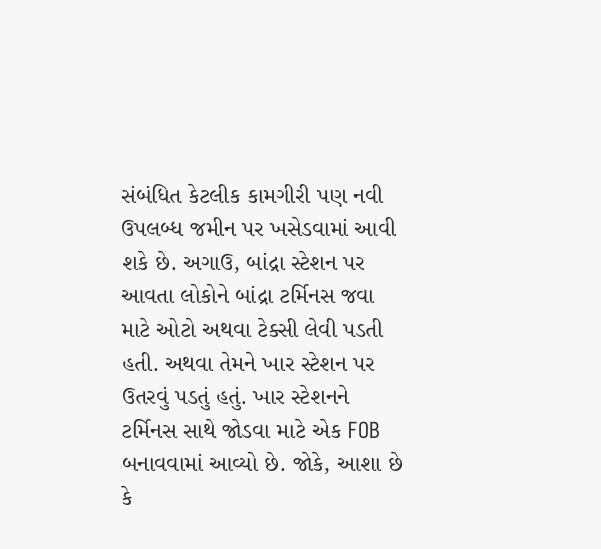સંબંધિત કેટલીક કામગીરી પણ નવી ઉપલબ્ધ જમીન પર ખસેડવામાં આવી શકે છે. અગાઉ, બાંદ્રા સ્ટેશન પર આવતા લોકોને બાંદ્રા ટર્મિનસ જવા માટે ઓટો અથવા ટેક્સી લેવી પડતી હતી. અથવા તેમને ખાર સ્ટેશન પર ઉતરવું પડતું હતું. ખાર સ્ટેશનને ટર્મિનસ સાથે જોડવા માટે એક FOB બનાવવામાં આવ્યો છે. જોકે, આશા છે કે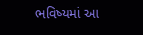ભવિષ્યમાં આ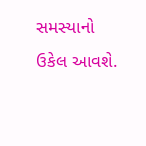સમસ્યાનો ઉકેલ આવશે.